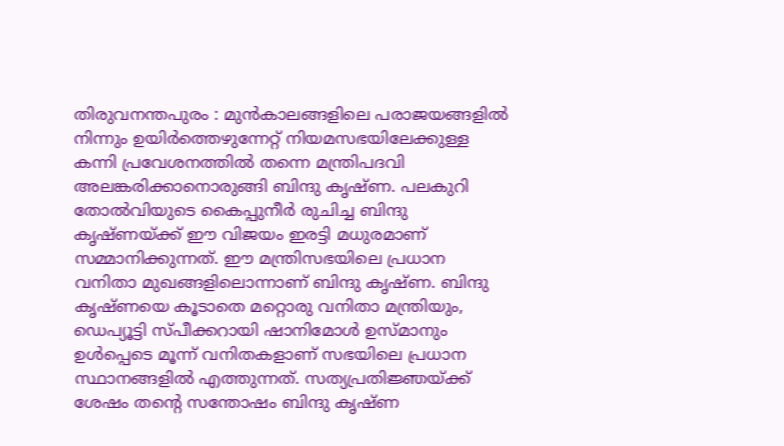തിരുവനന്തപുരം : മുൻകാലങ്ങളിലെ പരാജയങ്ങളിൽ നിന്നും ഉയിർത്തെഴുന്നേറ്റ് നിയമസഭയിലേക്കുള്ള കന്നി പ്രവേശനത്തിൽ തന്നെ മന്ത്രിപദവി അലങ്കരിക്കാനൊരുങ്ങി ബിന്ദു കൃഷ്ണ. പലകുറി തോൽവിയുടെ കൈപ്പുനീർ രുചിച്ച ബിന്ദു കൃഷ്ണയ്ക്ക് ഈ വിജയം ഇരട്ടി മധുരമാണ് സമ്മാനിക്കുന്നത്. ഈ മന്ത്രിസഭയിലെ പ്രധാന വനിതാ മുഖങ്ങളിലൊന്നാണ് ബിന്ദു കൃഷ്ണ. ബിന്ദു കൃഷ്ണയെ കൂടാതെ മറ്റൊരു വനിതാ മന്ത്രിയും, ഡെപ്യൂട്ടി സ്പീക്കറായി ഷാനിമോൾ ഉസ്മാനും ഉൾപ്പെടെ മൂന്ന് വനിതകളാണ് സഭയിലെ പ്രധാന സ്ഥാനങ്ങളിൽ എത്തുന്നത്. സത്യപ്രതിജ്ഞയ്ക്ക് ശേഷം തന്റെ സന്തോഷം ബിന്ദു കൃഷ്ണ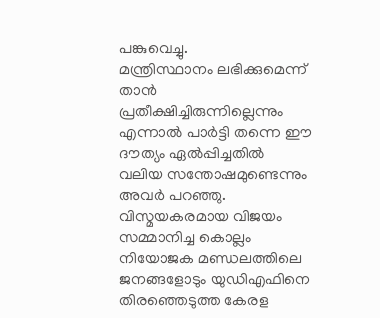പങ്കുവെച്ചു.
മന്ത്രിസ്ഥാനം ലഭിക്കുമെന്ന് താൻ പ്രതീക്ഷിച്ചിരുന്നില്ലെന്നും എന്നാൽ പാർട്ടി തന്നെ ഈ ദൗത്യം ഏൽപ്പിച്ചതിൽ വലിയ സന്തോഷമുണ്ടെന്നും അവർ പറഞ്ഞു. വിസ്മയകരമായ വിജയം സമ്മാനിച്ച കൊല്ലം നിയോജക മണ്ഡലത്തിലെ ജനങ്ങളോടും യുഡിഎഫിനെ തിരഞ്ഞെടുത്ത കേരള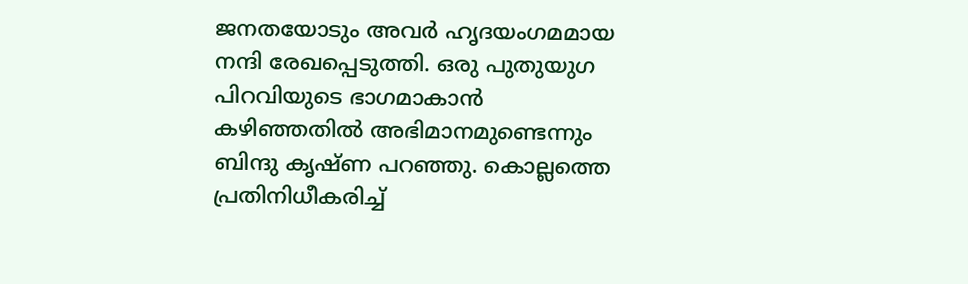ജനതയോടും അവർ ഹൃദയംഗമമായ നന്ദി രേഖപ്പെടുത്തി. ഒരു പുതുയുഗ പിറവിയുടെ ഭാഗമാകാൻ കഴിഞ്ഞതിൽ അഭിമാനമുണ്ടെന്നും ബിന്ദു കൃഷ്ണ പറഞ്ഞു. കൊല്ലത്തെ പ്രതിനിധീകരിച്ച്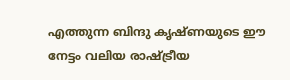എത്തുന്ന ബിന്ദു കൃഷ്ണയുടെ ഈ നേട്ടം വലിയ രാഷ്ട്രീയ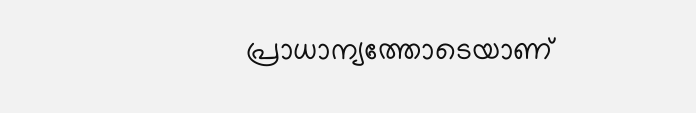പ്രാധാന്യത്തോടെയാണ്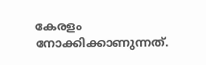കേരളം നോക്കിക്കാണുന്നത്.